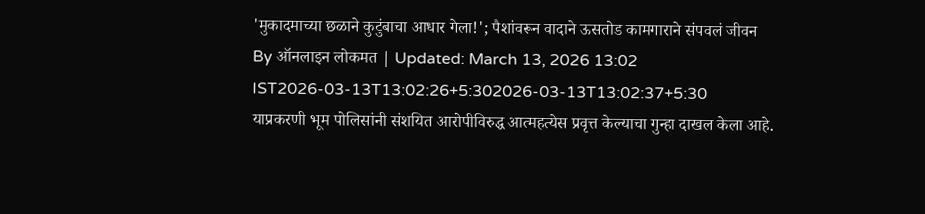'मुकादमाच्या छळाने कुटुंबाचा आधार गेला!'; पैशांवरून वादाने ऊसतोड कामगाराने संपवलं जीवन
By ऑनलाइन लोकमत | Updated: March 13, 2026 13:02 IST2026-03-13T13:02:26+5:302026-03-13T13:02:37+5:30
याप्रकरणी भूम पोलिसांनी संशयित आरोपीविरुद्ध आत्महत्येस प्रवृत्त केल्याचा गुन्हा दाखल केला आहे.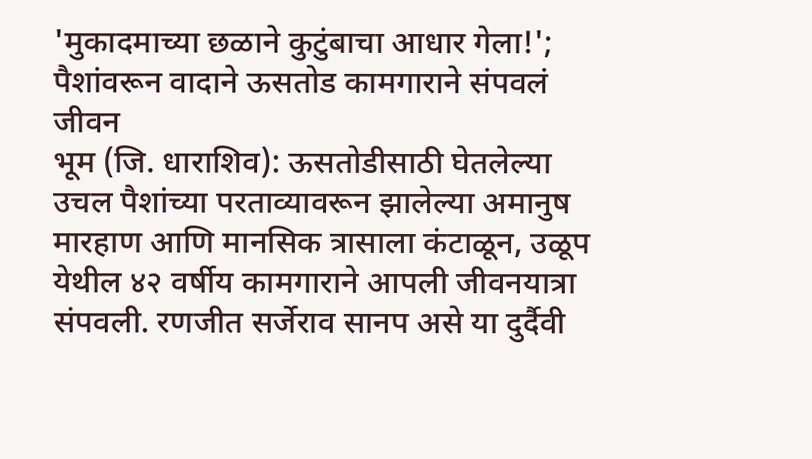'मुकादमाच्या छळाने कुटुंबाचा आधार गेला!'; पैशांवरून वादाने ऊसतोड कामगाराने संपवलं जीवन
भूम (जि. धाराशिव): ऊसतोडीसाठी घेतलेल्या उचल पैशांच्या परताव्यावरून झालेल्या अमानुष मारहाण आणि मानसिक त्रासाला कंटाळून, उळूप येथील ४२ वर्षीय कामगाराने आपली जीवनयात्रा संपवली. रणजीत सर्जेराव सानप असे या दुर्दैवी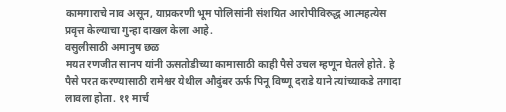कामगाराचे नाव असून, याप्रकरणी भूम पोलिसांनी संशयित आरोपीविरुद्ध आत्महत्येस प्रवृत्त केल्याचा गुन्हा दाखल केला आहे.
वसुलीसाठी अमानुष छळ
मयत रणजीत सानप यांनी ऊसतोडीच्या कामासाठी काही पैसे उचल म्हणून घेतले होते. हे पैसे परत करण्यासाठी रामेश्वर येथील औदुंबर ऊर्फ पिनू विष्णू दराडे याने त्यांच्याकडे तगादा लावला होता. ११ मार्च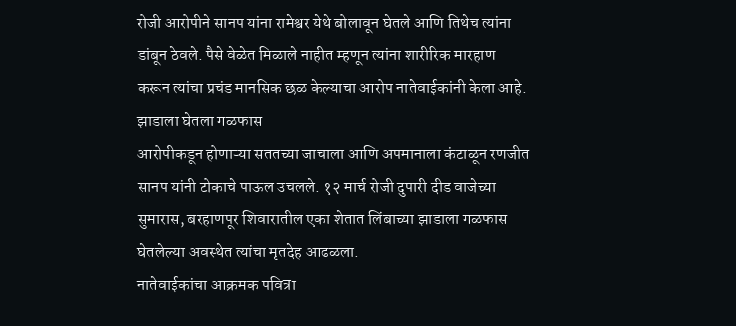रोजी आरोपीने सानप यांना रामेश्वर येथे बोलावून घेतले आणि तिथेच त्यांना डांबून ठेवले. पैसे वेळेत मिळाले नाहीत म्हणून त्यांना शारीरिक मारहाण करून त्यांचा प्रचंड मानसिक छळ केल्याचा आरोप नातेवाईकांनी केला आहे.
झाडाला घेतला गळफास
आरोपीकडून होणाऱ्या सततच्या जाचाला आणि अपमानाला कंटाळून रणजीत सानप यांनी टोकाचे पाऊल उचलले. १२ मार्च रोजी दुपारी दीड वाजेच्या सुमारास, बरहाणपूर शिवारातील एका शेतात लिंबाच्या झाडाला गळफास घेतलेल्या अवस्थेत त्यांचा मृतदेह आढळला.
नातेवाईकांचा आक्रमक पवित्रा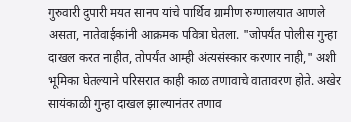गुरुवारी दुपारी मयत सानप यांचे पार्थिव ग्रामीण रुग्णालयात आणले असता, नातेवाईकांनी आक्रमक पवित्रा घेतला. "जोपर्यंत पोलीस गुन्हा दाखल करत नाहीत, तोपर्यंत आम्ही अंत्यसंस्कार करणार नाही," अशी भूमिका घेतल्याने परिसरात काही काळ तणावाचे वातावरण होते. अखेर सायंकाळी गुन्हा दाखल झाल्यानंतर तणाव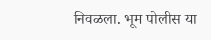निवळला. भूम पोलीस या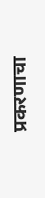प्रकरणाचा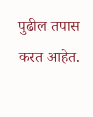पुढील तपास करत आहेत.